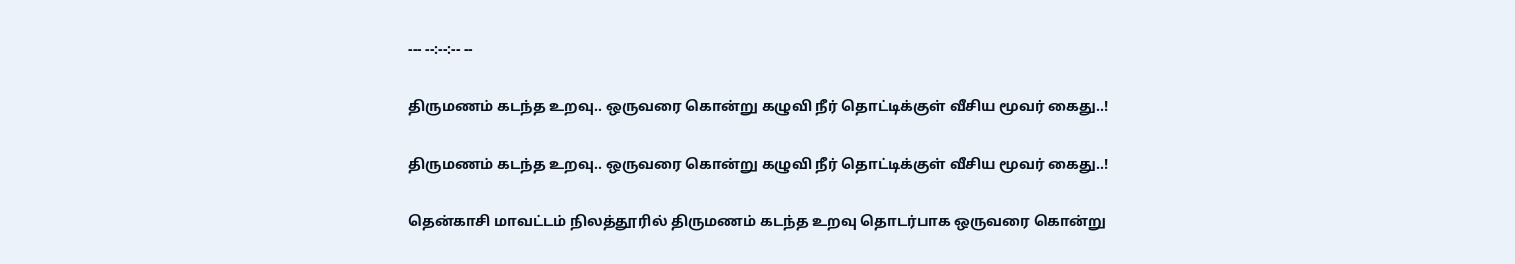--- --:--:-- --

திருமணம் கடந்த உறவு.. ஒருவரை கொன்று கழுவி நீர் தொட்டிக்குள் வீசிய மூவர் கைது..!

திருமணம் கடந்த உறவு.. ஒருவரை கொன்று கழுவி நீர் தொட்டிக்குள் வீசிய மூவர் கைது..!

தென்காசி மாவட்டம் நிலத்தூரில் திருமணம் கடந்த உறவு தொடர்பாக ஒருவரை கொன்று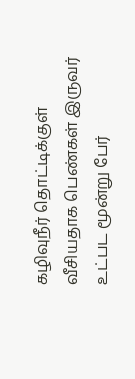கழிவுநீர் தொட்டிக்குள் வீசியதாக பெண்கள் இருவர் உட்பட மூன்று பேர்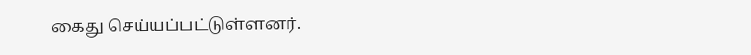கைது செய்யப்பட்டுள்ளனர்.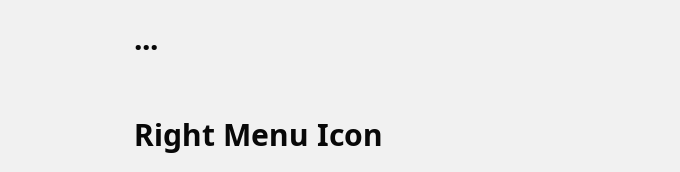...

Right Menu Icon